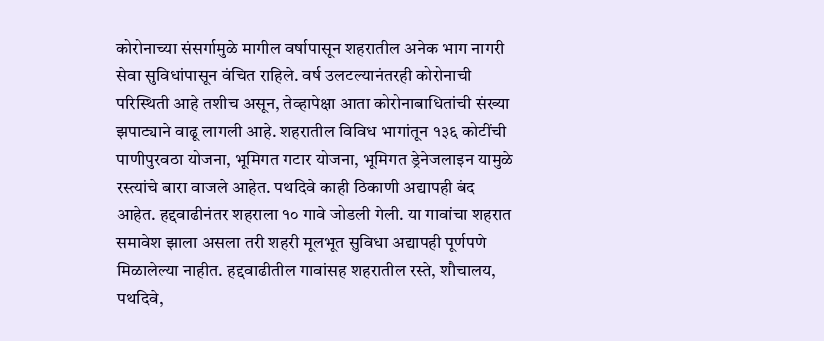कोरोनाच्या संसर्गामुळे मागील वर्षापासून शहरातील अनेक भाग नागरी सेवा सुविधांपासून वंचित राहिले. वर्ष उलटल्यानंतरही कोरोनाची परिस्थिती आहे तशीच असून, तेव्हापेक्षा आता कोरोनाबाधितांची संख्या झपाट्याने वाढू लागली आहे. शहरातील विविध भागांतून १३६ कोटींची पाणीपुरवठा योजना, भूमिगत गटार योजना, भूमिगत ड्रेनेजलाइन यामुळे रस्त्यांचे बारा वाजले आहेत. पथदिवे काही ठिकाणी अद्यापही बंद आहेत. हद्दवाढीनंतर शहराला १० गावे जोडली गेली. या गावांचा शहरात समावेश झाला असला तरी शहरी मूलभूत सुविधा अद्यापही पूर्णपणे मिळालेल्या नाहीत. हद्दवाढीतील गावांसह शहरातील रस्ते, शौचालय, पथदिवे,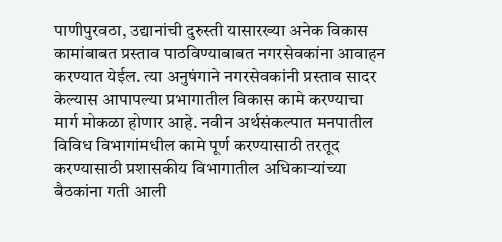पाणीपुरवठा, उद्यानांची दुरुस्ती यासारख्या अनेक विकास कामांबाबत प्रस्ताव पाठविण्याबाबत नगरसेवकांना आवाहन करण्यात येईल. त्या अनुषंगाने नगरसेवकांनी प्रस्ताव सादर केल्यास आपापल्या प्रभागातील विकास कामे करण्याचा मार्ग मोकळा होणार आहे. नवीन अर्थसंकल्पात मनपातील विविध विभागांमधील कामे पूर्ण करण्यासाठी तरतूद करण्यासाठी प्रशासकीय विभागातील अधिकाऱ्यांच्या बैठकांना गती आली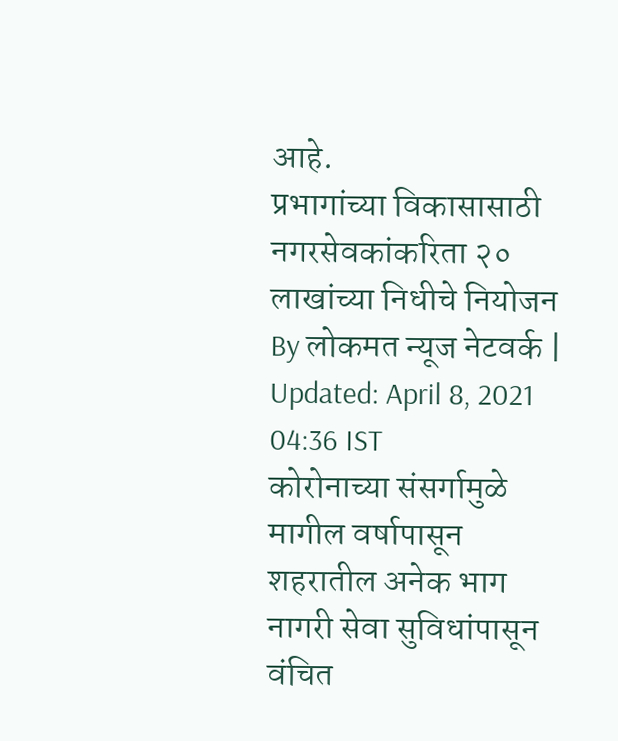आहे.
प्रभागांच्या विकासासाठी नगरसेवकांकरिता २० लाखांच्या निधीचे नियोजन
By लोकमत न्यूज नेटवर्क | Updated: April 8, 2021 04:36 IST
कोरोनाच्या संसर्गामुळे मागील वर्षापासून शहरातील अनेक भाग नागरी सेवा सुविधांपासून वंचित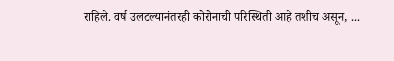राहिले. वर्ष उलटल्यानंतरही कोरोनाची परिस्थिती आहे तशीच असून, ...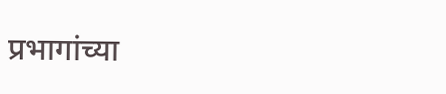प्रभागांच्या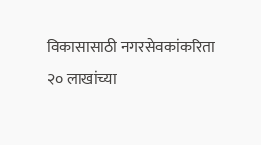विकासासाठी नगरसेवकांकरिता २० लाखांच्या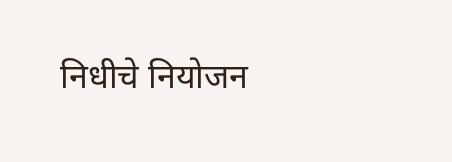निधीचे नियोजन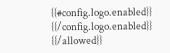{{#config.logo.enabled}} {{/config.logo.enabled}}
{{/allowed}}